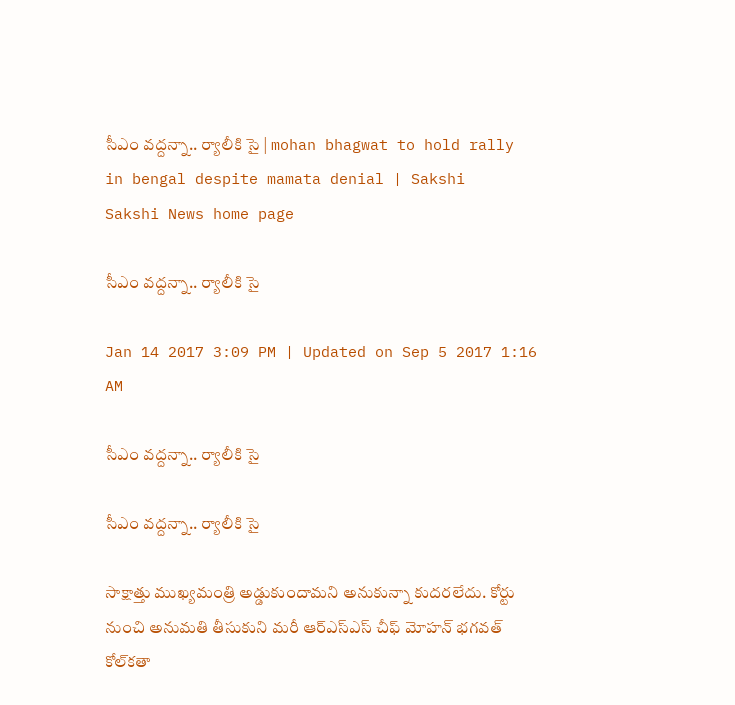సీఎం వద్దన్నా.. ర్యాలీకి సై | mohan bhagwat to hold rally in bengal despite mamata denial | Sakshi
Sakshi News home page

సీఎం వద్దన్నా.. ర్యాలీకి సై

Jan 14 2017 3:09 PM | Updated on Sep 5 2017 1:16 AM

సీఎం వద్దన్నా.. ర్యాలీకి సై

సీఎం వద్దన్నా.. ర్యాలీకి సై

సాక్షాత్తు ముఖ్యమంత్రి అడ్డుకుందామని అనుకున్నా కుదరలేదు. కోర్టు నుంచి అనుమతి తీసుకుని మరీ ఆర్ఎస్ఎస్ చీఫ్ మోహన్ భగవత్ కోల్‌కతా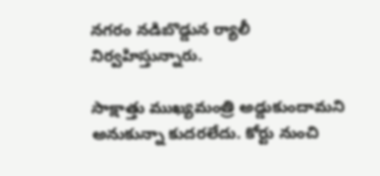నగరం నడిబొడ్డున ర్యాలీ నిర్వహిస్తున్నారు.

సాక్షాత్తు ముఖ్యమంత్రి అడ్డుకుందామని అనుకున్నా కుదరలేదు. కోర్టు నుంచి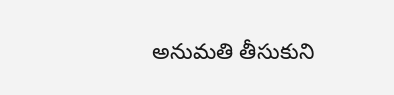అనుమతి తీసుకుని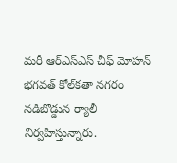మరీ ఆర్ఎస్ఎస్ చీఫ్ మోహన్ భగవత్ కోల్‌కతా నగరం నడిబొడ్డున ర్యాలీ నిర్వహిస్తున్నారు.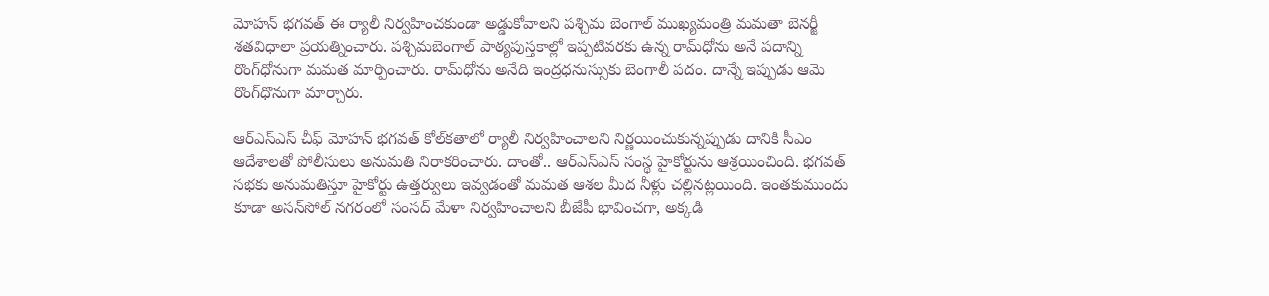మోహన్ భగవత్ ఈ ర్యాలీ నిర్వహించకుండా అడ్డుకోవాలని పశ్చిమ బెంగాల్ ముఖ్యమంత్రి మమతా బెనర్జీ శతవిధాలా ప్రయత్నించారు. పశ్చిమబెంగాల్ పాఠ్యపుస్తకాల్లో ఇప్పటివరకు ఉన్న రామ్‌ధోను అనే పదాన్ని రొంగ్‌ధోనుగా మమత మార్పించారు. రామ్‌ధోను అనేది ఇంద్రధనుస్సుకు బెంగాలీ పదం. దాన్నే ఇప్పుడు ఆమె రొంగ్‌ధొనుగా మార్చారు.

ఆర్ఎస్ఎస్ చీఫ్ మోహన్ భగవత్ కోల్‌కతాలో ర్యాలీ నిర్వహించాలని నిర్ణయించుకున్నప్పుడు దానికి సీఎం ఆదేశాలతో పోలీసులు అనుమతి నిరాకరించారు. దాంతో.. ఆర్ఎస్ఎస్ సంస్థ హైకోర్టును ఆశ్రయించింది. భగవత్ సభకు అనుమతిస్తూ హైకోర్టు ఉత్తర్వులు ఇవ్వడంతో మమత ఆశల మీద నీళ్లు చల్లినట్లయింది. ఇంతకుముందు కూడా అసన్‌సోల్‌ నగరంలో సంసద్ మేళా నిర్వహించాలని బీజేపీ భావించగా, అక్కడి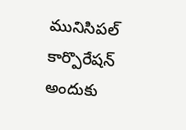మునిసిపల్ కార్పొరేషన్ అందుకు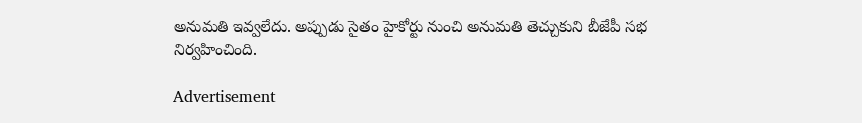అనుమతి ఇవ్వలేదు. అప్పుడు సైతం హైకోర్టు నుంచి అనుమతి తెచ్చుకుని బీజేపీ సభ నిర్వహించింది.

Advertisement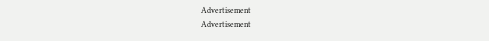Advertisement
Advertisement